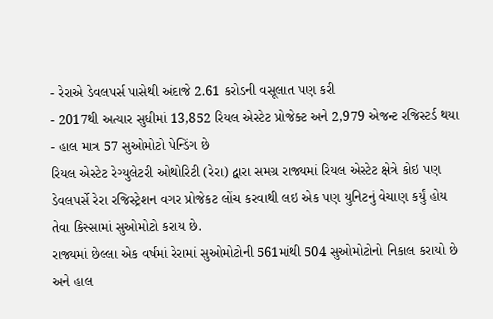- રેરાએ ડેવલપર્સ પાસેથી અંદાજે 2.61 કરોડની વસૂલાત પણ કરી
- 2017થી અત્યાર સુધીમાં 13,852 રિયલ એસ્ટેટ પ્રોજેક્ટ અને 2,979 એજન્ટ રજિસ્ટર્ડ થયા
- હાલ માત્ર 57 સુઓમોટો પેન્ડિંગ છે
રિયલ એસ્ટેટ રેગ્યુલેટરી ઓથોરિટી (રેરા) દ્વારા સમગ્ર રાજ્યમાં રિયલ એસ્ટેટ ક્ષેત્રે કોઇ પણ ડેવલપર્સે રેરા રજિસ્ટ્રેશન વગર પ્રોજેકટ લોંચ કરવાથી લઇ એક પણ યુનિટનું વેચાણ કર્યું હોય તેવા કિસ્સામાં સુઓમોટો કરાય છે.
રાજ્યમાં છેલ્લા એક વર્ષમાં રેરામાં સુઓમોટોની 561માંથી 504 સુઓમોટોનો નિકાલ કરાયો છે અને હાલ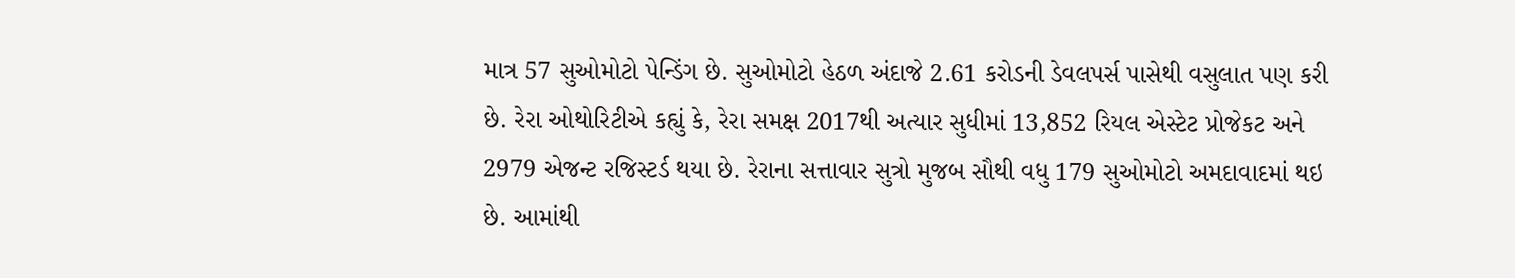માત્ર 57 સુઓમોટો પેન્ડિંગ છે. સુઓમોટો હેઠળ અંદાજે 2.61 કરોડની ડેવલપર્સ પાસેથી વસુલાત પણ કરી છે. રેરા ઓથોરિટીએ કહ્યું કે, રેરા સમક્ષ 2017થી અત્યાર સુધીમાં 13,852 રિયલ એસ્ટેટ પ્રોજેકટ અને 2979 એજન્ટ રજિસ્ટર્ડ થયા છે. રેરાના સત્તાવાર સુત્રો મુજબ સૌથી વધુ 179 સુઓમોટો અમદાવાદમાં થઇ છે. આમાંથી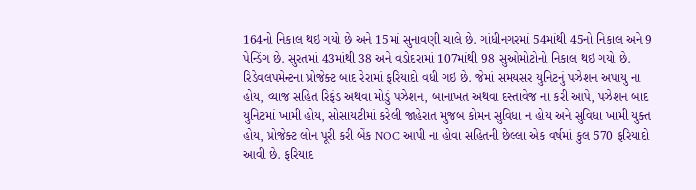164નો નિકાલ થઇ ગયો છે અને 15માં સુનાવણી ચાલે છે. ગાંધીનગરમાં 54માંથી 45નો નિકાલ અને 9 પેન્ડિંગ છે. સુરતમાં 43માંથી 38 અને વડોદરામાં 107માંથી 98 સુઓમોટોનો નિકાલ થઇ ગયો છે. રિડેવલપમેન્ટના પ્રોજેક્ટ બાદ રેરામાં ફરિયાદો વધી ગઇ છે. જેમાં સમયસર યુનિટનું પઝેશન અપાયુ ના હોય, વ્યાજ સહિત રિફંડ અથવા મોડું પઝેશન, બાનાખત અથવા દસ્તાવેજ ના કરી આપે, પઝેશન બાદ યુનિટમાં ખામી હોય, સોસાયટીમાં કરેલી જાહેરાત મુજબ કોમન સુવિધા ન હોય અને સુવિધા ખામી યુક્ત હોય, પ્રોજેક્ટ લોન પૂરી કરી બેંક NOC આપી ના હોવા સહિતની છેલ્લા એક વર્ષમાં કુલ 570 ફરિયાદો આવી છે. ફરિયાદ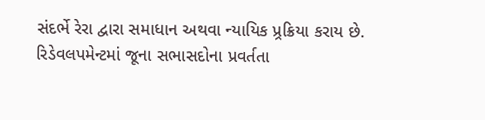સંદર્ભે રેરા દ્વારા સમાધાન અથવા ન્યાયિક પ્ર્રક્રિયા કરાય છે.
રિડેવલપમેન્ટમાં જૂના સભાસદોના પ્રવર્તતા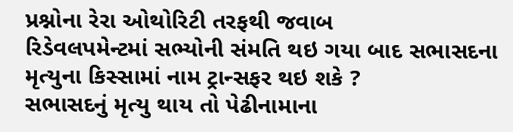પ્રશ્નોના રેરા ઓથોરિટી તરફથી જવાબ
રિડેવલપમેન્ટમાં સભ્યોની સંમતિ થઇ ગયા બાદ સભાસદના મૃત્યુના કિસ્સામાં નામ ટ્રાન્સફર થઇ શકે ?
સભાસદનું મૃત્યુ થાય તો પેઢીનામાના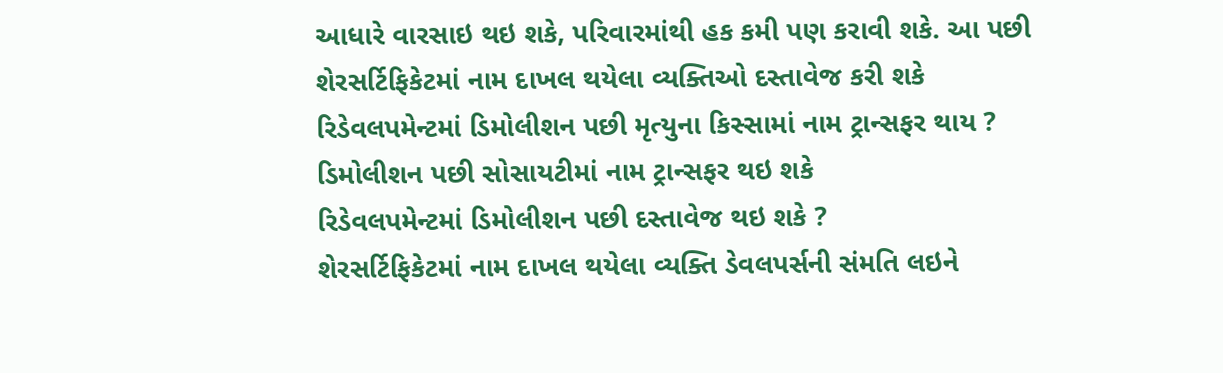આધારે વારસાઇ થઇ શકે, પરિવારમાંથી હક કમી પણ કરાવી શકે. આ પછી શેરસર્ટિફિકેટમાં નામ દાખલ થયેલા વ્યક્તિઓ દસ્તાવેજ કરી શકે
રિડેવલપમેન્ટમાં ડિમોલીશન પછી મૃત્યુના કિસ્સામાં નામ ટ્રાન્સફર થાય ?
ડિમોલીશન પછી સોસાયટીમાં નામ ટ્રાન્સફર થઇ શકે
રિડેવલપમેન્ટમાં ડિમોલીશન પછી દસ્તાવેજ થઇ શકે ?
શેરસર્ટિફિકેટમાં નામ દાખલ થયેલા વ્યક્તિ ડેવલપર્સની સંમતિ લઇને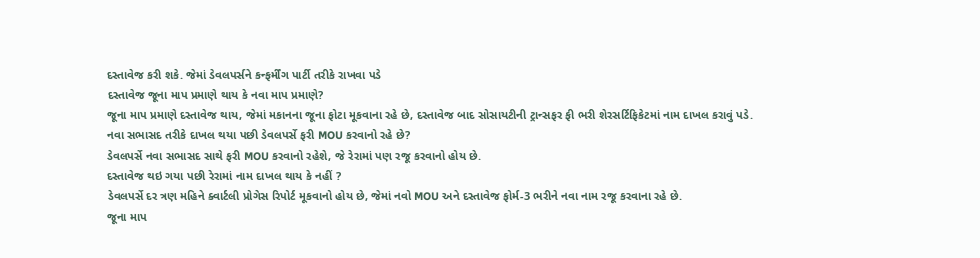દસ્તાવેજ કરી શકે. જેમાં ડેવલપર્સને કન્ફર્મીંગ પાર્ટી તરીકે રાખવા પડે
દસ્તાવેજ જૂના માપ પ્રમાણે થાય કે નવા માપ પ્રમાણે?
જૂના માપ પ્રમાણે દસ્તાવેજ થાય, જેમાં મકાનના જૂના ફોટા મૂકવાના રહે છે, દસ્તાવેજ બાદ સોસાયટીની ટ્રાન્સફર ફી ભરી શેરસર્ટિફિકેટમાં નામ દાખલ કરાવું પડે.
નવા સભાસદ તરીકે દાખલ થયા પછી ડેવલપર્સે ફરી MOU કરવાનો રહે છે?
ડેવલપર્સે નવા સભાસદ સાથે ફરી MOU કરવાનો રહેશે, જે રેરામાં પણ રજૂ કરવાનો હોય છે.
દસ્તાવેજ થઇ ગયા પછી રેરામાં નામ દાખલ થાય કે નહીં ?
ડેવલપર્સે દર ત્રણ મહિને ક્વાર્ટલી પ્રોગેસ રિપોર્ટ મૂકવાનો હોય છે, જેમાં નવો MOU અને દસ્તાવેજ ફોર્મ-3 ભરીને નવા નામ રજૂ કરવાના રહે છે.
જૂના માપ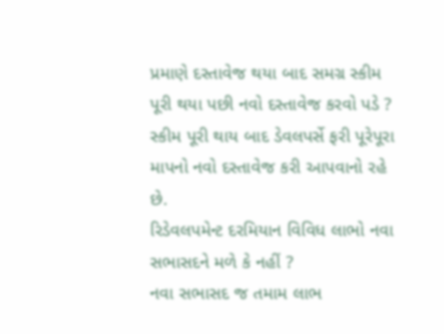પ્રમાણે દસ્તાવેજ થયા બાદ સમગ્ર સ્કીમ પૂરી થયા પછી નવો દસ્તાવેજ કરવો પડે ?
સ્કીમ પૂરી થાય બાદ ડેવલપર્સે ફરી પૂરેપૂરા માપનો નવો દસ્તાવેજ કરી આપવાનો રહે છે.
રિડેવલપમેન્ટ દરમિયાન વિવિધ લાભો નવા સભાસદને મળે કે નહીં ?
નવા સભાસદ જ તમામ લાભ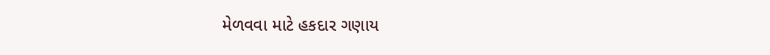મેળવવા માટે હકદાર ગણાય